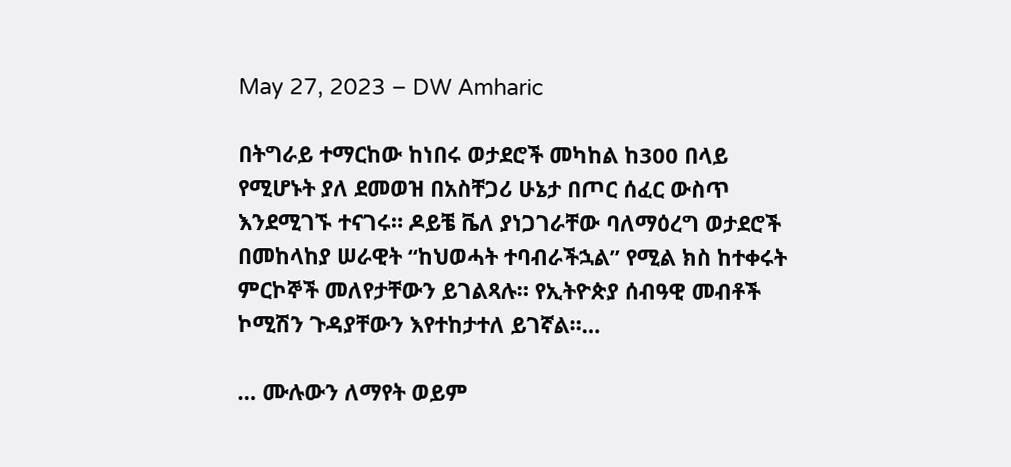May 27, 2023 – DW Amharic

በትግራይ ተማርከው ከነበሩ ወታደሮች መካከል ከ300 በላይ የሚሆኑት ያለ ደመወዝ በአስቸጋሪ ሁኔታ በጦር ሰፈር ውስጥ እንደሚገኙ ተናገሩ። ዶይቼ ቬለ ያነጋገራቸው ባለማዕረግ ወታደሮች በመከላከያ ሠራዊት “ከህወሓት ተባብራችኋል” የሚል ክስ ከተቀሩት ምርኮኞች መለየታቸውን ይገልጻሉ። የኢትዮጵያ ሰብዓዊ መብቶች ኮሚሽን ጉዳያቸውን እየተከታተለ ይገኛል።…

… ሙሉውን ለማየት ወይም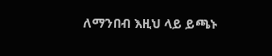ለማንበብ እዚህ ላይ ይጫኑ